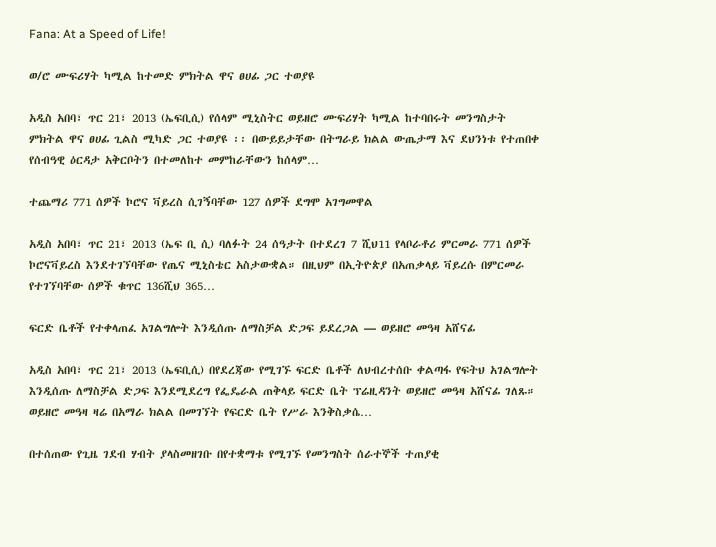Fana: At a Speed of Life!

ወ/ሮ ሙፍሪሃት ካሚል ከተመድ ምክትል ዋና ፀሀፊ ጋር ተወያዩ

አዲስ አበባ፣ ጥር 21፣ 2013 (ኤፍቢሲ) የሰላም ሚኒስትር ወይዘሮ ሙፍሪሃት ካሚል ከተባበሩት መንግስታት ምክትል ዋና ፀሀፊ ጊልስ ሚካድ ጋር ተወያዩ ፡፡ በውይይታቸው በትግራይ ክልል ውጤታማ እና ደህንነቱ የተጠበቀ የሰብዓዊ ዕርዳታ አቅርቦትን በተመለከተ መምከራቸውን ከሰላም…

ተጨማሪ 771 ሰዎች ኮሮና ቫይረስ ሲገኝባቸው 127 ሰዎች ደግሞ አገግመዋል

አዲስ አበባ፣ ጥር 21፣ 2013 (ኤፍ ቢ ሲ) ባለፉት 24 ሰዓታት በተደረገ 7 ሺህ11 የላቦራቶሪ ምርመራ 771 ሰዎች ኮሮናቫይረስ እንደተገኘባቸው የጤና ሚኒስቴር አስታውቋል። በዚህም በኢትዮጵያ በአጠቃላይ ቫይረሱ በምርመራ የተገኘባቸው ሰዎች ቁጥር 136ሺህ 365…

ፍርድ ቤቶች የተቀላጠፈ አገልግሎት እንዲሰጡ ለማስቻል ድጋፍ ይደረጋል — ወይዘሮ መዓዛ አሸናፊ

አዲስ አበባ፣ ጥር 21፣ 2013 (ኤፍቢሲ) በየደረጃው የሚገኙ ፍርድ ቤቶች ለህብረተሰቡ ቀልጣፋ የፍትህ አገልግሎት እንዲሰጡ ለማስቻል ድጋፍ እንደሚደረግ የፌዴራል ጠቅላይ ፍርድ ቤት ፕሬዚዳንት ወይዘሮ መዓዛ አሸናፊ ገለጹ። ወይዘሮ መዓዛ ዛሬ በአማራ ክልል በመገኘት የፍርድ ቤት የሥራ እንቅስቃሴ…

በተሰጠው የጊዜ ገደብ ሃብት ያላስመዘገቡ በየተቋማቱ የሚገኙ የመንግስት ሰራተኞች ተጠያቂ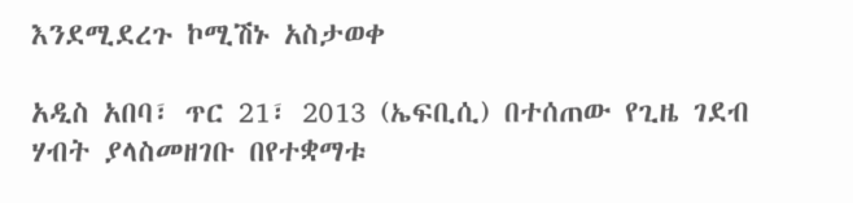እንደሚደረጉ ኮሚሽኑ አስታወቀ

አዲስ አበባ፣ ጥር 21፣ 2013 (ኤፍቢሲ) በተሰጠው የጊዜ ገደብ ሃብት ያላስመዘገቡ በየተቋማቱ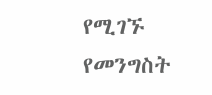የሚገኙ የመንግስት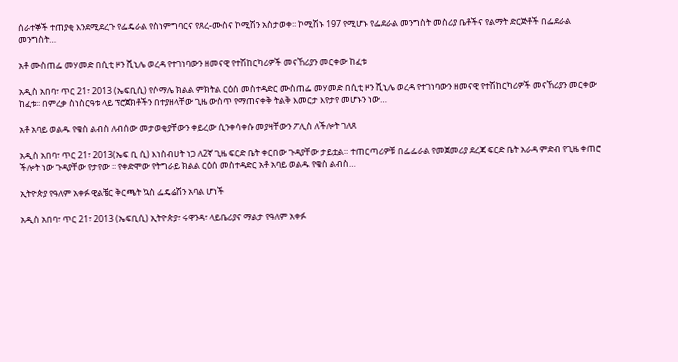ሰራተኞች ተጠያቂ እንደሚደረጉ የፌዴራል የስነምግባርና የጸረ-ሙስና ኮሚሽን አስታወቀ፡፡ ኮሚሽኑ 197 የሚሆኑ የፌደራል መንግስት መስሪያ ቤቶችና የልማት ድርጅቶች በፌደራል መንግስት…

አቶ ሙስጠፌ መሃመድ በሲቲ ዞን ሺኒሌ ወረዳ የተገነባውን ዘመናዊ የተሽከርካሪዎች መናኸሪያን መርቀው ከፈቱ

አዲስ አበባ፣ ጥር 21፣ 2013 (ኤፍቢሲ) የሶማሌ ክልል ምክትል ርዕሰ መስተዳድር ሙስጠፌ መሃመድ በሲቲ ዞን ሺኒሌ ወረዳ የተገነባውን ዘመናዊ የተሽከርካሪዎች መናኸሪያን መርቀው ከፈቱ፡፡ በምረቃ ስነስርዓቱ ላይ ፕሮጀክቶችን በተያዘላቸው ጊዜ ውስጥ የማጠናቀቅ ትልቅ እመርታ እየታየ መሆኑን ነው…

አቶ አባይ ወልዱ የቄስ ልብስ ለብሰው መታወቂያቸውን ቀይረው ሲንቀሳቀሱ መያዛቸውን ፖሊስ ለችሎት ገለጸ

አዲስ አበባ፣ ጥር 21፣ 2013(ኤፍ ቢ ሲ) እነስብሀት ነጋ ለ2ኛ ጊዜ ፍርድ ቤት ቀርበው ጉዳያቸው ታይቷል። ተጠርጣሪዎቹ በፌፌራል የመጀመሪያ ደረጃ ፍርድ ቤት አራዳ ምድብ የጊዜ ቀጠሮ ችሎት ነው ጉዳያቸው የታየው ፡፡ የቀድሞው የትግራይ ክልል ርዕሰ መስተዳድር አቶ አባይ ወልዱ የቄስ ልብስ…

ኢትዮጵያ የዓለም አቀፉ ዊልቼር ቅርጫት ኳስ ፌዴሬሽን አባል ሆነች

አዲስ አበባ፣ ጥር 21፣ 2013 (ኤፍቢሲ) ኢትዮጵያ፣ ሩዋንዳ፣ ላይቤሪያና ማልታ የዓለም አቀፉ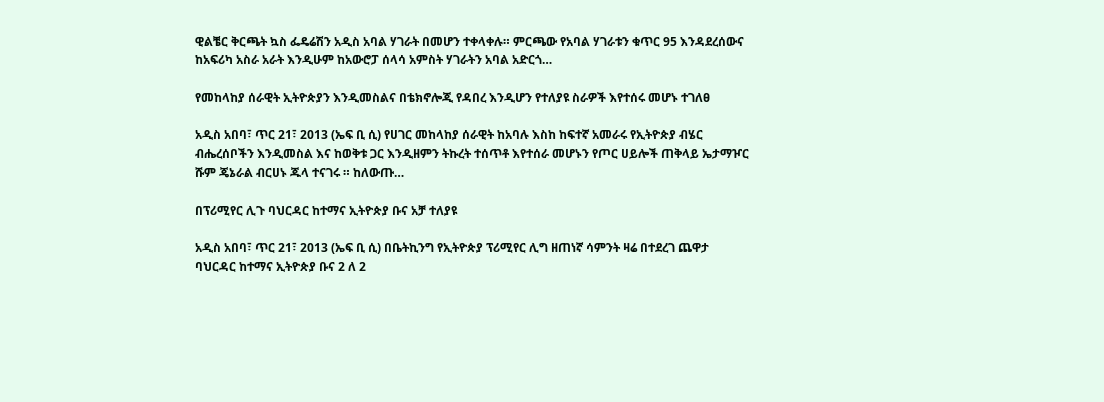ዊልቼር ቅርጫት ኳስ ፌዴሬሽን አዲስ አባል ሃገራት በመሆን ተቀላቀሉ። ምርጫው የአባል ሃገራቱን ቁጥር 95 እንዳደረሰውና ከአፍሪካ አስራ አራት እንዲሁም ከአውሮፓ ሰላሳ አምስት ሃገራትን አባል አድርጎ…

የመከላከያ ሰራዊት ኢትዮጵያን እንዲመስልና በቴክኖሎጂ የዳበረ እንዲሆን የተለያዩ ስራዎች እየተሰሩ መሆኑ ተገለፀ

አዲስ አበባ፣ ጥር 21፣ 2013 (ኤፍ ቢ ሲ) የሀገር መከላከያ ሰራዊት ከአባሉ እስከ ከፍተኛ አመራሩ የኢትዮጵያ ብሄር ብሔረሰቦችን እንዲመስል እና ከወቅቱ ጋር እንዲዘምን ትኩረት ተሰጥቶ እየተሰራ መሆኑን የጦር ሀይሎች ጠቅላይ ኤታማዦር ሹም ጄኔራል ብርሀኑ ጁላ ተናገሩ ። ከለውጡ…

በፕሪሚየር ሊጉ ባህርዳር ከተማና ኢትዮጵያ ቡና አቻ ተለያዩ

አዲስ አበባ፣ ጥር 21፣ 2013 (ኤፍ ቢ ሲ) በቤትኪንግ የኢትዮጵያ ፕሪሚየር ሊግ ዘጠነኛ ሳምንት ዛሬ በተደረገ ጨዋታ ባህርዳር ከተማና ኢትዮጵያ ቡና 2 ለ 2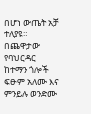በሆነ ውጤት አቻ ተለያዩ። በጨዋታው የባህርዳር ከተማን ጎሎች ፍፁም አለሙ እና ምንይሉ ወንድሙ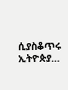ሲያስቆጥሩ ኢትዮጵያ…